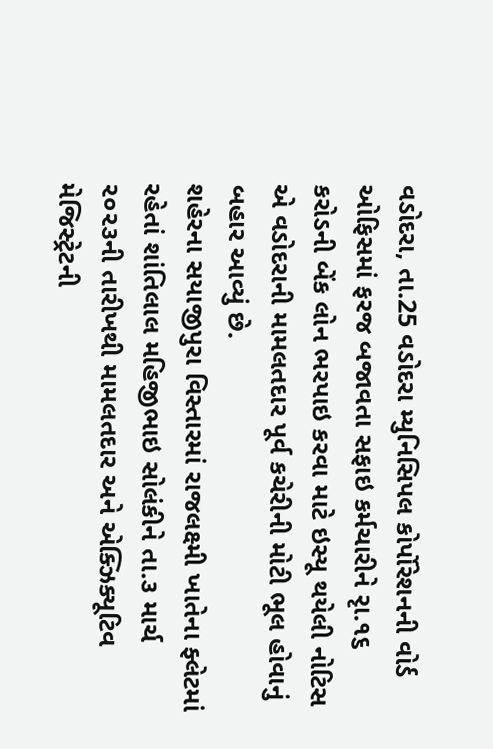વડોદરા, તા.25 વડોદરા મ્યુનિસિપલ કોર્પોરેશનની વોર્ડ ઓફિસમાં ફરજ બજાવતા સફાઇ કર્મચારીને રૃા.૧૬ કરોડની બેંક લોન ભરપાઇ કરવા માટે ઇસ્યૂ થયેલી નોટિસ એ વડોદરાની મામલતદાર પૂર્વ કચેરીની મોટી ભૂલ હોવાનું બહાર આવ્યું છે.
શહેરના સયાજીપુરા વિસ્તારમાં રાજલક્ષ્મી ખાતેના ફ્લેટમાં રહેતાં શાંતિલાલ મહિજીભાઇ સોલંકીને તા.૩ માર્ચ ૨૦૨૩ની તારીખથી મામલતદાર અને એક્ઝિક્યૂટિવ મેજિસ્ટ્રેટની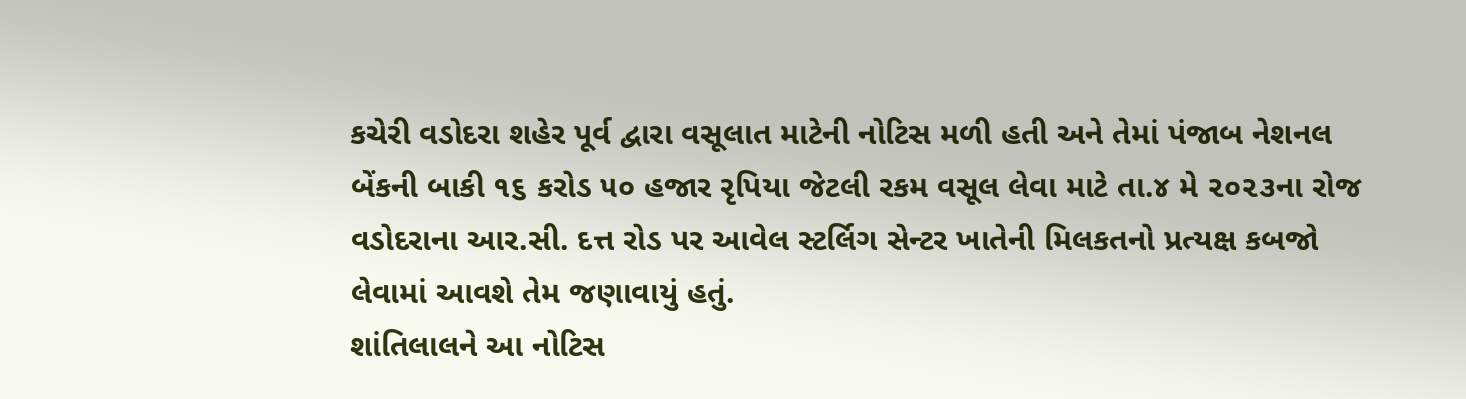કચેરી વડોદરા શહેર પૂર્વ દ્વારા વસૂલાત માટેની નોટિસ મળી હતી અને તેમાં પંજાબ નેશનલ બેંકની બાકી ૧૬ કરોડ ૫૦ હજાર રૃપિયા જેટલી રકમ વસૂલ લેવા માટે તા.૪ મે ૨૦૨૩ના રોજ વડોદરાના આર.સી. દત્ત રોડ પર આવેલ સ્ટર્લિગ સેન્ટર ખાતેની મિલકતનો પ્રત્યક્ષ કબજો લેવામાં આવશે તેમ જણાવાયું હતું.
શાંતિલાલને આ નોટિસ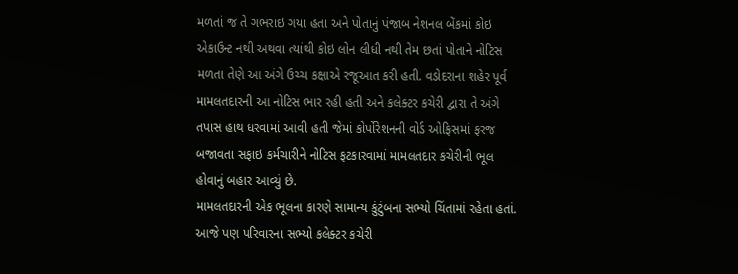મળતાં જ તે ગભરાઇ ગયા હતા અને પોતાનું પંજાબ નેશનલ બેંકમાં કોઇ એકાઉન્ટ નથી અથવા ત્યાંથી કોઇ લોન લીધી નથી તેમ છતાં પોતાને નોટિસ મળતા તેણે આ અંગે ઉચ્ચ કક્ષાએ રજૂઆત કરી હતી. વડોદરાના શહેર પૂર્વ મામલતદારની આ નોટિસ ભાર રહી હતી અને કલેક્ટર કચેરી દ્વારા તે અંગે તપાસ હાથ ધરવામાં આવી હતી જેમાં કોર્પોરેશનની વોર્ડ ઓફિસમાં ફરજ બજાવતા સફાઇ કર્મચારીને નોટિસ ફટકારવામાં મામલતદાર કચેરીની ભૂલ હોવાનું બહાર આવ્યું છે.
મામલતદારની એક ભૂલના કારણે સામાન્ય કુંટુંબના સભ્યો ચિંતામાં રહેતા હતાં. આજે પણ પરિવારના સભ્યો કલેક્ટર કચેરી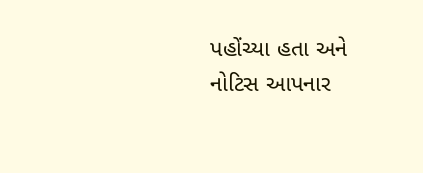પહોંચ્યા હતા અને નોટિસ આપનાર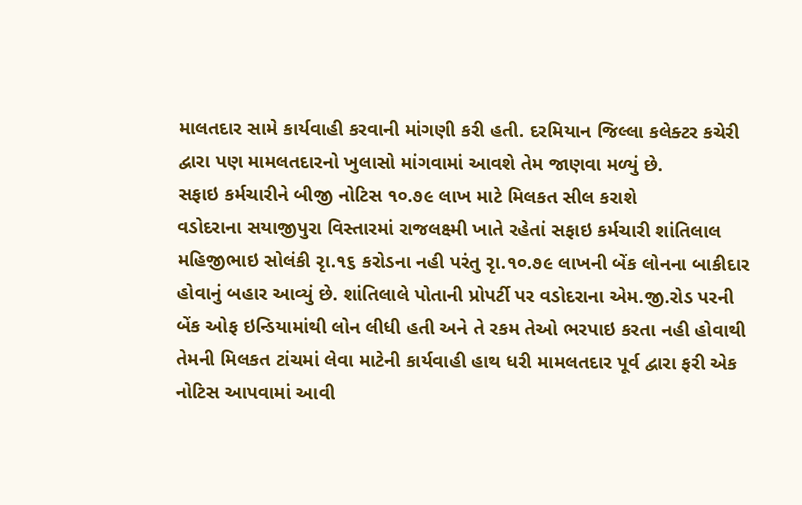માલતદાર સામે કાર્યવાહી કરવાની માંગણી કરી હતી. દરમિયાન જિલ્લા કલેક્ટર કચેરી દ્વારા પણ મામલતદારનો ખુલાસો માંગવામાં આવશે તેમ જાણવા મળ્યું છે.
સફાઇ કર્મચારીને બીજી નોટિસ ૧૦.૭૯ લાખ માટે મિલકત સીલ કરાશે
વડોદરાના સયાજીપુરા વિસ્તારમાં રાજલક્ષ્મી ખાતે રહેતાં સફાઇ કર્મચારી શાંતિલાલ મહિજીભાઇ સોલંકી રૃા.૧૬ કરોડના નહી પરંતુ રૃા.૧૦.૭૯ લાખની બેંક લોનના બાકીદાર હોવાનું બહાર આવ્યું છે. શાંતિલાલે પોતાની પ્રોપર્ટી પર વડોદરાના એમ.જી.રોડ પરની બેંક ઓફ ઇન્ડિયામાંથી લોન લીધી હતી અને તે રકમ તેઓ ભરપાઇ કરતા નહી હોવાથી તેમની મિલકત ટાંચમાં લેવા માટેની કાર્યવાહી હાથ ધરી મામલતદાર પૂર્વ દ્વારા ફરી એક નોટિસ આપવામાં આવી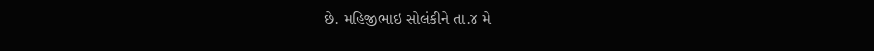છે. મહિજીભાઇ સોલંકીને તા.૪ મે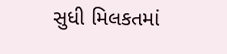સુધી મિલકતમાં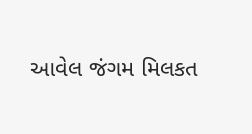આવેલ જંગમ મિલકત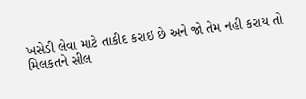ખસેડી લેવા માટે તાકીદ કરાઇ છે અને જો તેમ નહી કરાય તો મિલકતને સીલ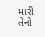મારી તેનો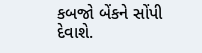કબજો બેંકને સોંપી દેવાશે.